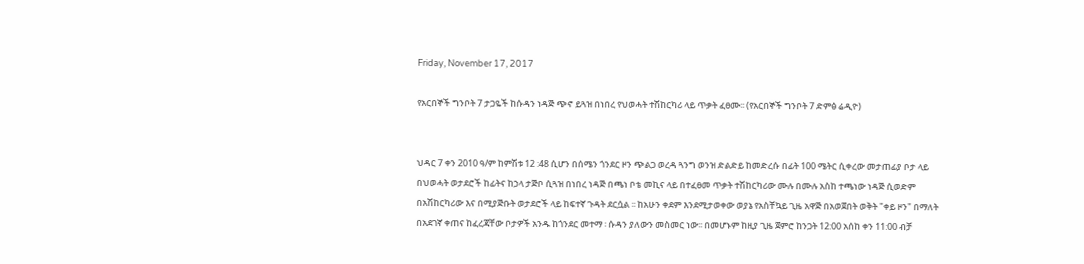Friday, November 17, 2017

የአርበኞች ግንቦት 7 ታጋዬች ከሱዳን ነዳጅ ጭኖ ይጓዝ በነበረ የህወሓት ተሽከርካሪ ላይ ጥቃት ፈፀሙ፡፡ (የአርበኞች ግንቦት 7 ድምፅ ሬዲዮ)


ህዳር 7 ቀን 2010 ዓ/ም ከምሽቱ 12 :48 ሲሆን በሰሜን ጎንደር ዞን ጭልጋ ወረዳ ጓንግ ወንዝ ድልድይ ከመድረሱ በፊት 100 ሜትር ሲቀረው መታጠፊያ ቦታ ላይ በህወሓት ወታደሮች ከፊትና ከኃላ ታጅቦ ሲጓዝ በነበረ ነዳጅ በጫነ ቦቴ መኪና ላይ በተፈፀመ ጥቃት ተሽከርካሪው ሙሉ በሙሉ አስከ ተጫነው ነዳጅ ሲወድም በአሽከርካሪው እና በሚያጅቡት ወታደሮች ላይ ከፍተኛ ጉዳት ደርሷል ፡፡ ከአሁን ቀደም እንደሚታወቀው ወያኔ የአስቸኳይ ጊዜ አዋጅ በአወጀበት ወቅት "ቀይ ዞን" በማለት በአደገኛ ቀጠና ከፈረጃቸው ቦታዎች አንዱ ከጎንደር መተማ ፡ ሱዳን ያለውን መስመር ነው፡፡ በመሆኑም ከዚያ ጊዜ ጀምሮ ከንጋት 12:00 አሰከ ቀን 11:00 ብቻ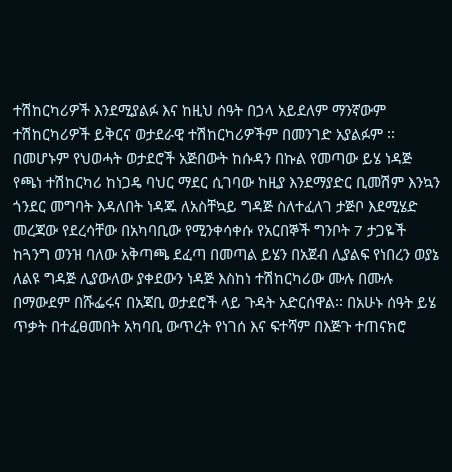ተሽከርካሪዎች እንደሚያልፉ እና ከዚህ ሰዓት በኃላ አይደለም ማንኛውም ተሽከርካሪዎች ይቅርና ወታደራዊ ተሽከርካሪዎችም በመንገድ አያልፉም ፡፡ በመሆኑም የህወሓት ወታደሮች አጅበውት ከሱዳን በኩል የመጣው ይሄ ነዳጅ የጫነ ተሽከርካሪ ከነጋዴ ባህር ማደር ሲገባው ከዚያ እንደማያድር ቢመሽም እንኳን ጎንደር መግባት እዳለበት ነዳጁ ለአስቸኳይ ግዳጅ ስለተፈለገ ታጅቦ እደሚሄድ መረጃው የደረሳቸው በአካባቢው የሚንቀሳቀሱ የአርበኞች ግንቦት 7 ታጋዬች ከጓንግ ወንዝ ባለው አቅጣጫ ደፈጣ በመጣል ይሄን በአጀብ ሊያልፍ የነበረን ወያኔ ለልዩ ግዳጅ ሊያውለው ያቀደውን ነዳጅ እስከነ ተሽከርካሪው ሙሉ በሙሉ በማውደም በሹፌሩና በአጃቢ ወታደሮች ላይ ጉዳት አድርሰዋል፡፡ በአሁኑ ሰዓት ይሄ ጥቃት በተፈፀመበት አካባቢ ውጥረት የነገሰ እና ፍተሻም በእጅጉ ተጠናክሮ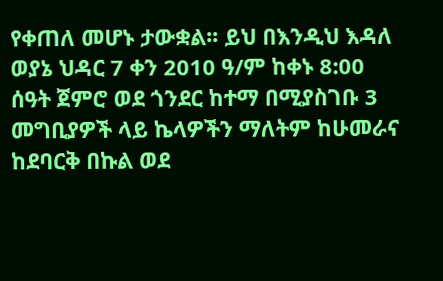የቀጠለ መሆኑ ታውቋል፡፡ ይህ በእንዲህ እዳለ ወያኔ ህዳር 7 ቀን 2010 ዓ/ም ከቀኑ 8:00 ሰዓት ጀምሮ ወደ ጎንደር ከተማ በሚያስገቡ 3 መግቢያዎች ላይ ኬላዎችን ማለትም ከሁመራና ከደባርቅ በኩል ወደ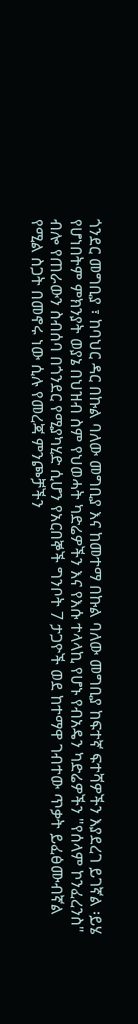ጎንደር መግቢያ ፣ ከባህር ዳር በኩል ባለው መግቢያ እና ከመተማ በኩል ባለው መግቢያ ከፍተኛ ፍተሻዎችን እያደረገ ይገኛል ፡ይሄ የሆነበትም ምክንያት ወያኔ በህዝብ ስም የህወሓት ካድሬዎችን እና የእሱ ተላላኪ የሆኑ የብአዴን ካድሬዎችን "የሰላም ኮንፈረንስ" ብሎ የጠራውን ስብሰባ በጎንደር የሚያካሂድ ሲሆን የአርበኞች ግንቦት 7 ታጋዮች ወደ ከተማዋ ገብተው ጥቃት ይፈፅሙብኛል የሚል ስጋት በመኖሩ ነው ሲሉ የመረጃ ምንጮቻችን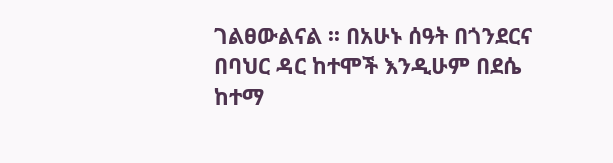ገልፀውልናል ፡፡ በአሁኑ ሰዓት በጎንደርና በባህር ዳር ከተሞች እንዲሁም በደሴ ከተማ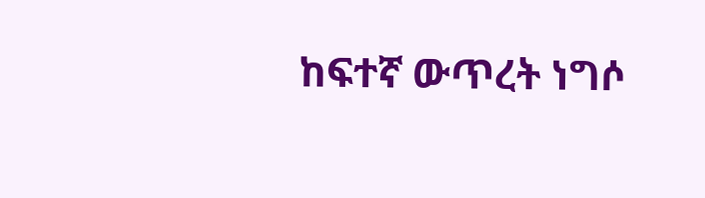ከፍተኛ ውጥረት ነግሶ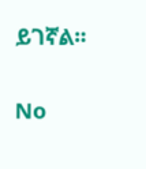ይገኛል፡፡

No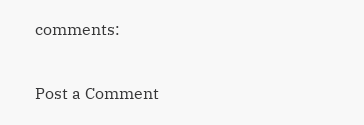comments:

Post a Comment